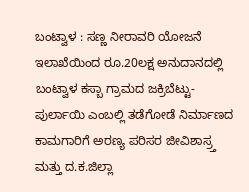ಬಂಟ್ವಾಳ : ಸಣ್ಣ ನೀರಾವರಿ ಯೋಜನೆ ಇಲಾಖೆಯಿಂದ ರೂ.20ಲಕ್ಷ ಅನುದಾನದಲ್ಲಿ ಬಂಟ್ವಾಳ ಕಸ್ಬಾ ಗ್ರಾಮದ ಜಕ್ರಿಬೆಟ್ಟು-ಪುರ್ಲಾಯಿ ಎಂಬಲ್ಲಿ ತಡೆಗೋಡೆ ನಿರ್ಮಾಣದ ಕಾಮಗಾರಿಗೆ ಅರಣ್ಯ ಪರಿಸರ ಜೀವಿಶಾಸ್ರ್ತ ಮತ್ತು ದ.ಕ.ಜಿಲ್ಲಾ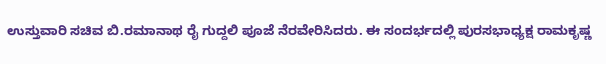ಉಸ್ತುವಾರಿ ಸಚಿವ ಬಿ.ರಮಾನಾಥ ರೈ ಗುದ್ದಲಿ ಪೂಜೆ ನೆರವೇರಿಸಿದರು. ಈ ಸಂದರ್ಭದಲ್ಲಿ ಪುರಸಭಾಧ್ಯಕ್ಷ ರಾಮಕೃಷ್ಣ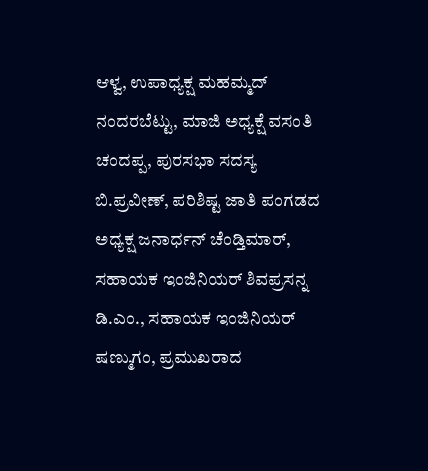ಆಳ್ವ, ಉಪಾಧ್ಯಕ್ಷ ಮಹಮ್ಮದ್ ನಂದರಬೆಟ್ಟು, ಮಾಜಿ ಅಧ್ಯಕ್ಷೆ ವಸಂತಿ ಚಂದಪ್ಪ, ಪುರಸಭಾ ಸದಸ್ಯ ಬಿ.ಪ್ರವೀಣ್, ಪರಿಶಿಷ್ಟ ಜಾತಿ ಪಂಗಡದ ಅಧ್ಯಕ್ಷ ಜನಾರ್ಧನ್ ಚೆಂಡ್ತಿಮಾರ್, ಸಹಾಯಕ ಇಂಜಿನಿಯರ್ ಶಿವಪ್ರಸನ್ನ ಡಿ.ಎಂ., ಸಹಾಯಕ ಇಂಜಿನಿಯರ್ ಷಣ್ಮುಗಂ, ಪ್ರಮುಖರಾದ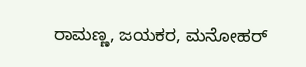ರಾಮಣ್ಣ, ಜಯಕರ, ಮನೋಹರ್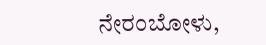ನೇರಂಬೋಳು,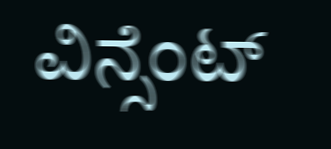ವಿನ್ಸೆಂಟ್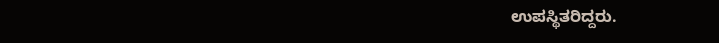ಉಪಸ್ಥಿತರಿದ್ದರು.